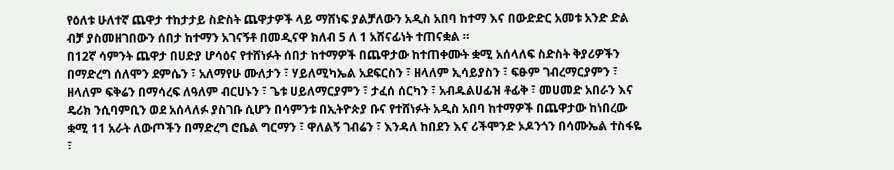የዕለቱ ሁለተኛ ጨዋታ ተከታታይ ስድስት ጨዋታዎች ላይ ማሸነፍ ያልቻለውን አዲስ አበባ ከተማ እና በውድድር አመቱ አንድ ድል ብቻ ያስመዘገበውን ሰበታ ከተማን አገናኝቶ በመዲናዋ ክለብ 5 ለ 1 አሸናፊነት ተጠናቋል ።
በ12ኛ ሳምንት ጨዋታ በሀድያ ሆሳዕና የተሸነፉት ሰበታ ከተማዎች በጨዋታው ከተጠቀሙት ቋሚ አሰላለፍ ስድስት ቅያሪዎችን በማድረግ ሰለሞን ደምሴን ፣ አለማየሁ ሙለታን ፣ ሃይለሚካኤል አደፍርስን ፣ ዘላለም ኢሳይያስን ፣ ፍፁም ገብረማርያምን ፣ ዘላለም ፍቅሬን በማሳረፍ ለዓለም ብርሀኑን ፣ ጌቱ ሀይለማርያምን ፣ ታፈሰ ሰርካን ፣ አብዱልሀፊዝ ቶፊቅ ፣ መሀመድ አበራን እና ዴሪክ ንሲባምቢን ወደ አሰላለፉ ያስገቡ ሲሆን በሳምንቱ በኢትዮጵያ ቡና የተሸነፉት አዲስ አበባ ከተማዎች በጨዋታው ከነበረው ቋሚ 11 አራት ለውጦችን በማድረግ ሮቤል ግርማን ፣ ዋለልኝ ገብሬን ፣ እንዳለ ከበደን እና ሪችሞንድ ኦዶንጎን በሳሙኤል ተስፋዬ ፣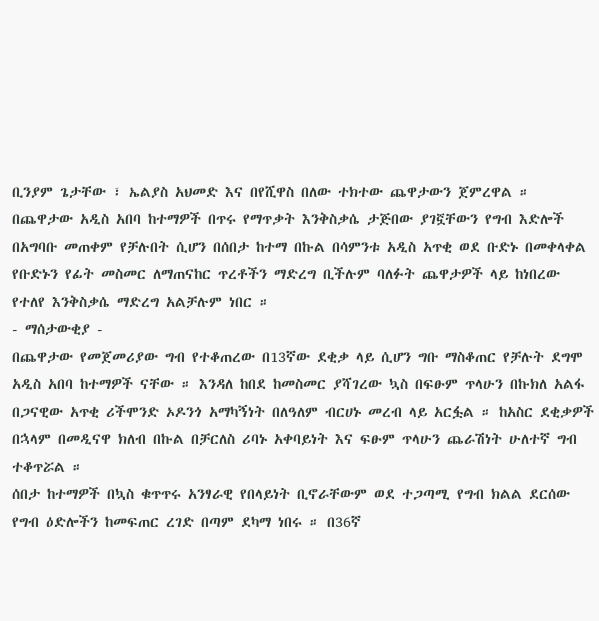ቢንያም ጌታቸው ፣ ኤልያስ አህመድ እና በየሺዋስ በለው ተክተው ጨዋታውን ጀምረዋል ።
በጨዋታው አዲስ አበባ ከተማዎች በጥሩ የማጥቃት እንቅስቃሴ ታጅበው ያገኟቸውን የግብ እድሎች በአግባቡ መጠቀም የቻሉበት ሲሆን በሰበታ ከተማ በኩል በሳምንቱ አዲስ አጥቂ ወደ ቡድኑ በመቀላቀል የቡድኑን የፊት መስመር ለማጠናከር ጥረቶችን ማድረግ ቢችሉም ባለፉት ጨዋታዎች ላይ ከነበረው የተለየ እንቅስቃሴ ማድረግ አልቻሉም ነበር ።
- ማሰታውቂያ -
በጨዋታው የመጀመሪያው ግብ የተቆጠረው በ13ኛው ደቂቃ ላይ ሲሆን ግቡ ማስቆጠር የቻሉት ደግሞ አዲስ አበባ ከተማዎች ናቸው ። እንዳለ ከበደ ከመስመር ያሻገረው ኳስ በፍፁም ጥላሁን በኩክለ አልፋ በጋናዊው አጥቂ ሪችሞንድ ኦዶንጎ አማካኝነት በለዓለም ብርሀኑ መረብ ላይ አርፏል ። ከአስር ደቂቃዎች በኋላም በመዲናዋ ክለብ በኩል በቻርለስ ሪባኑ አቀባይነት እና ፍፁም ጥላሁን ጨራሽነት ሁለተኛ ግብ ተቆጥሯል ።
ሰበታ ከተማዎች በኳስ ቁጥጥሩ አንፃራዊ የበላይነት ቢኖራቸውም ወደ ተጋጣሚ የግብ ክልል ደርሰው የግብ ዕድሎችን ከመፍጠር ረገድ በጣም ደካማ ነበሩ ። በ36ኛ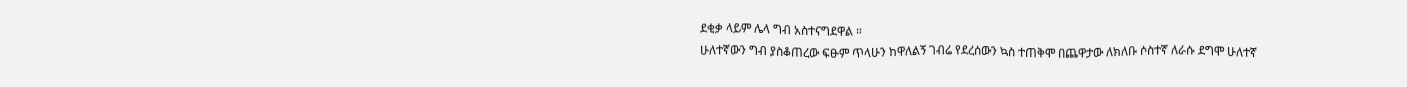ደቂቃ ላይም ሌላ ግብ አስተናግደዋል ።
ሁለተኛውን ግብ ያስቆጠረው ፍፁም ጥላሁን ከዋለልኝ ገብሬ የደረሰውን ኳስ ተጠቅሞ በጨዋታው ለክለቡ ሶስተኛ ለራሱ ደግሞ ሁለተኛ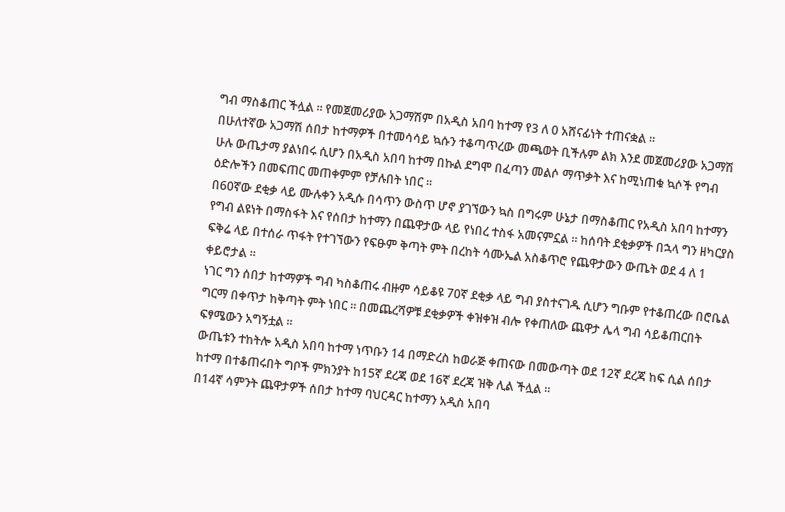ግብ ማስቆጠር ችሏል ። የመጀመሪያው አጋማሽም በአዲስ አበባ ከተማ የ3 ለ 0 አሸናፊነት ተጠናቋል ።
በሁለተኛው አጋማሽ ሰበታ ከተማዎች በተመሳሳይ ኳሱን ተቆጣጥረው መጫወት ቢችሉም ልክ እንደ መጀመሪያው አጋማሽ ሁሉ ውጤታማ ያልነበሩ ሲሆን በአዲስ አበባ ከተማ በኩል ደግሞ በፈጣን መልሶ ማጥቃት እና ከሚነጠቁ ኳሶች የግብ ዕድሎችን በመፍጠር መጠቀምም የቻሉበት ነበር ።
በ60ኛው ደቂቃ ላይ ሙሉቀን አዲሱ በሳጥን ውስጥ ሆኖ ያገኘውን ኳስ በግሩም ሁኔታ በማስቆጠር የአዲስ አበባ ከተማን የግብ ልዩነት በማስፋት እና የሰበታ ከተማን በጨዋታው ላይ የነበረ ተስፋ አመናምኗል ። ከሰባት ደቂቃዎች በኋላ ግን ዘካርያስ ፍቅሬ ላይ በተሰራ ጥፋት የተገኘውን የፍፁም ቅጣት ምት በረከት ሳሙኤል አስቆጥሮ የጨዋታውን ውጤት ወደ 4 ለ 1 ቀይሮታል ።
ነገር ግን ሰበታ ከተማዎች ግብ ካስቆጠሩ ብዙም ሳይቆዩ 70ኛ ደቂቃ ላይ ግብ ያስተናገዱ ሲሆን ግቡም የተቆጠረው በሮቤል ግርማ በቀጥታ ከቅጣት ምት ነበር ። በመጨረሻዎቹ ደቂቃዎች ቀዝቀዝ ብሎ የቀጠለው ጨዋታ ሌላ ግብ ሳይቆጠርበት ፍፃሜውን አግኝቷል ።
ውጤቱን ተከትሎ አዲስ አበባ ከተማ ነጥቡን 14 በማድረስ ከወራጅ ቀጠናው በመውጣት ወደ 12ኛ ደረጃ ከፍ ሲል ሰበታ ከተማ በተቆጠሩበት ግቦች ምክንያት ከ15ኛ ደረጃ ወደ 16ኛ ደረጃ ዝቅ ሊል ችሏል ።
በ14ኛ ሳምንት ጨዋታዎች ሰበታ ከተማ ባህርዳር ከተማን አዲስ አበባ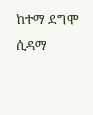ከተማ ደግሞ ሲዳማ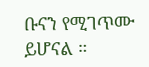ቡናን የሚገጥሙ ይሆናል ።